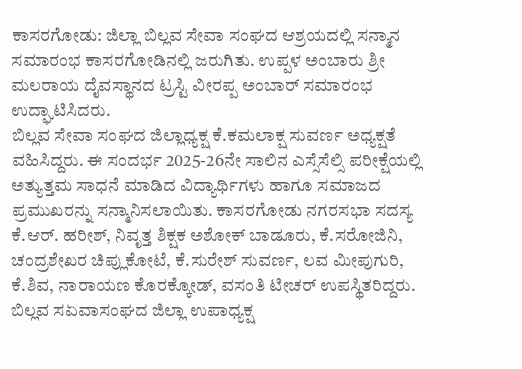ಕಾಸರಗೋಡು: ಜಿಲ್ಲಾ ಬಿಲ್ಲವ ಸೇವಾ ಸಂಘದ ಆಶ್ರಯದಲ್ಲಿ ಸನ್ಮಾನ ಸಮಾರಂಭ ಕಾಸರಗೋಡಿನಲ್ಲಿ ಜರುಗಿತು. ಉಪ್ಪಳ ಅಂಬಾರು ಶ್ರೀ ಮಲರಾಯ ದೈವಸ್ಥಾನದ ಟ್ರಸ್ಟಿ ವೀರಪ್ಪ ಅಂಬಾರ್ ಸಮಾರಂಭ ಉದ್ಘಾಟಿಸಿದರು.
ಬಿಲ್ಲವ ಸೇವಾ ಸಂಘದ ಜಿಲ್ಲಾಧ್ಯಕ್ಷ ಕೆ.ಕಮಲಾಕ್ಷ ಸುವರ್ಣ ಅಧ್ಯಕ್ಷತೆ ವಹಿಸಿದ್ದರು. ಈ ಸಂದರ್ಭ 2025-26ನೇ ಸಾಲಿನ ಎಸ್ಸೆಸೆಲ್ಸಿ ಪರೀಕ್ಷೆಯಲ್ಲಿ ಅತ್ಯುತ್ತಮ ಸಾಧನೆ ಮಾಡಿದ ವಿದ್ಯಾರ್ಥಿಗಳು ಹಾಗೂ ಸಮಾಜದ ಪ್ರಮುಖರನ್ನು ಸನ್ಮಾನಿಸಲಾಯಿತು. ಕಾಸರಗೋಡು ನಗರಸಭಾ ಸದಸ್ಯ ಕೆ.ಆರ್. ಹರೀಶ್, ನಿವೃತ್ತ ಶಿಕ್ಷಕ ಅಶೋಕ್ ಬಾಡೂರು, ಕೆ.ಸರೋಜಿನಿ, ಚಂದ್ರಶೇಖರ ಚಿಪ್ಲುಕೋಟೆ, ಕೆ.ಸುರೇಶ್ ಸುವರ್ಣ, ಲವ ಮೀಪುಗುರಿ, ಕೆ.ಶಿವ, ನಾರಾಯಣ ಕೊರಕ್ಕೋಡ್, ವಸಂತಿ ಟೀಚರ್ ಉಪಸ್ಥಿತರಿದ್ದರು. ಬಿಲ್ಲವ ಸಏವಾಸಂಘದ ಜಿಲ್ಲಾ ಉಪಾಧ್ಯಕ್ಷ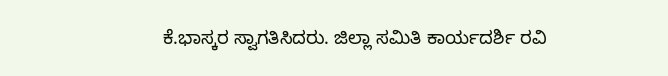ಕೆ.ಭಾಸ್ಕರ ಸ್ವಾಗತಿಸಿದರು. ಜಿಲ್ಲಾ ಸಮಿತಿ ಕಾರ್ಯದರ್ಶಿ ರವಿ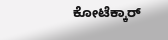ಕೋಟೆಕ್ಕಾರ್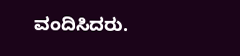ವಂದಿಸಿದರು.